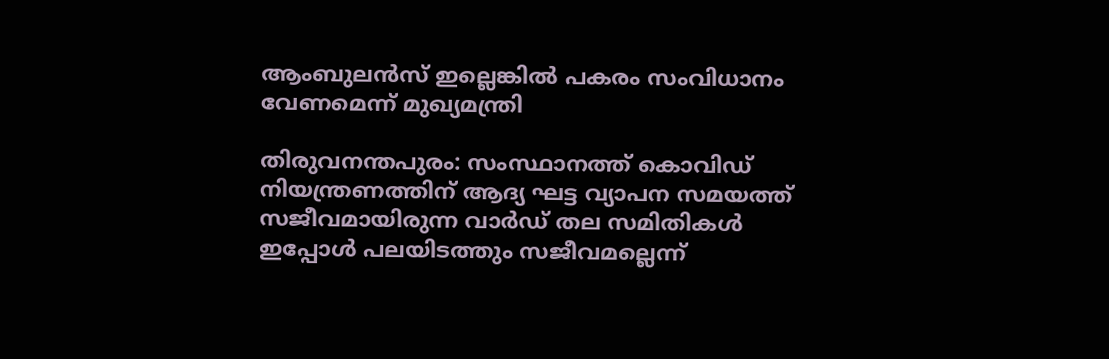ആംബുലൻസ് ഇല്ലെങ്കിൽ പകരം സംവിധാനം വേണമെന്ന് മുഖ്യമന്ത്രി

തിരുവനന്തപുരം: സംസ്ഥാനത്ത് കൊവിഡ് നിയന്ത്രണത്തിന് ആദ്യ ഘട്ട വ്യാപന സമയത്ത് സജീവമായിരുന്ന വാർഡ് തല സമിതികൾ ഇപ്പോൾ പലയിടത്തും സജീവമല്ലെന്ന്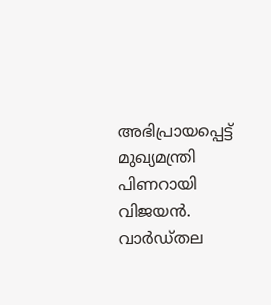അഭിപ്രായപ്പെട്ട് മുഖ്യമന്ത്രി പിണറായി വിജയൻ. വാർഡ്തല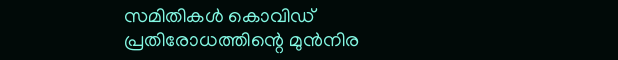സമിതികൾ കൊവിഡ് പ്രതിരോധത്തിന്റെ മുൻനിര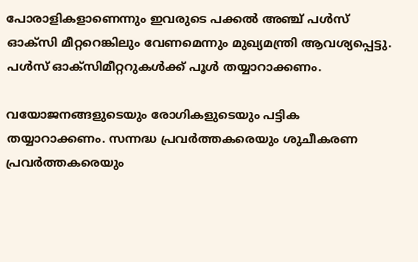പോരാളികളാണെന്നും ഇവരുടെ പക്കൽ അഞ്ച് പൾസ് ഓക്‌സി മീ‌റ്ററെങ്കിലും വേണമെന്നും മുഖ്യമന്ത്രി ആവശ്യപ്പെട്ടു. പൾസ് ഓക്‌സിമീ‌റ്ററുകൾക്ക് പൂൾ തയ്യാറാക്കണം.

വയോജനങ്ങളുടെയും രോഗികളുടെയും പട്ടിക തയ്യാറാക്കണം. സന്നദ്ധ പ്രവർത്തകരെയും ശുചീകരണ പ്രവർത്തകരെയും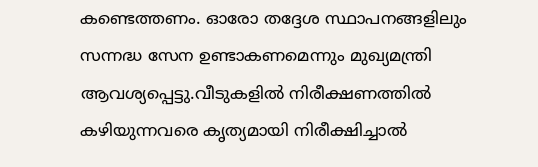കണ്ടെത്തണം. ഓരോ തദ്ദേശ സ്ഥാപനങ്ങളിലും സന്നദ്ധ സേന ഉണ്ടാകണമെന്നും മുഖ്യമന്ത്രി ആവശ്യപ്പെട്ടു.വീടുകളിൽ നിരീക്ഷണത്തിൽ കഴിയുന്നവരെ കൃത്യമായി നിരീക്ഷിച്ചാൽ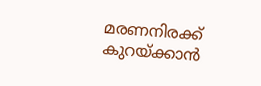മരണനിരക്ക് കുറയ്‌ക്കാൻ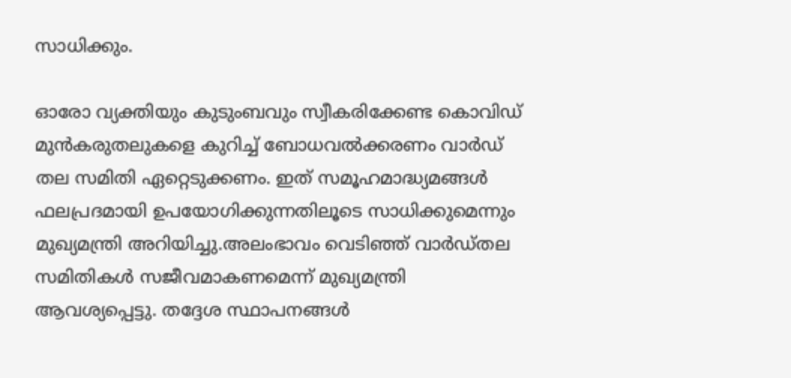സാധിക്കും.

ഓരോ വ്യക്തിയും കുടുംബവും സ്വീകരിക്കേണ്ട കൊവിഡ് മുൻകരുതലുകളെ കുറിച്ച് ബോധവൽക്കരണം വാർഡ് തല സമിതി ഏ‌റ്റെടുക്കണം. ഇത് സമൂഹമാദ്ധ്യമങ്ങൾ ഫലപ്രദമായി ഉപയോഗിക്കുന്നതിലൂടെ സാധിക്കുമെന്നും മുഖ്യമന്ത്രി അറിയിച്ചു.അലംഭാവം വെടിഞ്ഞ് വാർഡ്തല സമിതികൾ സജീവമാകണമെന്ന് മുഖ്യമന്ത്രി ആവശ്യപ്പെട്ടു. തദ്ദേശ സ്ഥാപനങ്ങൾ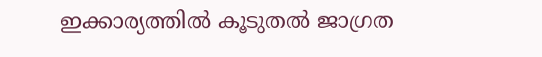ഇക്കാര്യത്തിൽ കൂടുതൽ ജാഗ്രത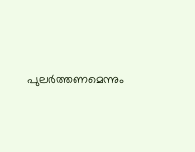പുലർത്തണമെന്നും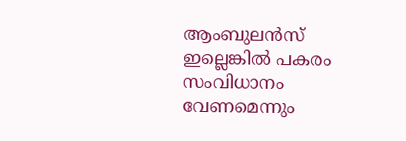ആംബുലൻസ് ഇല്ലെങ്കിൽ പകരം സംവിധാനം വേണമെന്നും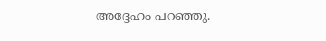അദ്ദേഹം പറഞ്ഞു.